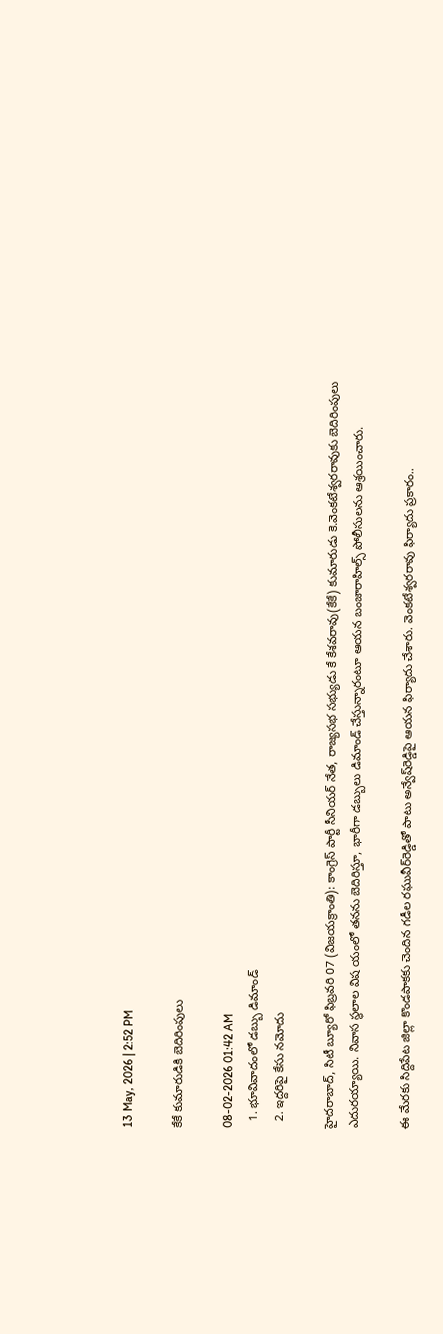13 May, 2026 | 2:52 PM

కేకే కుమారుడికి బెదిరింపులు

08-02-2026 01:42 AM
  1. భూవివాదంలో డబ్బు డిమాండ్
  2. ఇద్దరిపై కేసు నమోదు

హైదరాబాద్, సిటీ బ్యూరో ఫిబ్రవరి 07 (విజయక్రాంతి): కాంగ్రెస్ పార్టీ సీనియర్ నేత, రాజ్యసభ సభ్యుడు కే కేశవరావు(కేకే) కుమారుడు కె.వెంకటేశ్వరరావుకు బెదిరింపులు ఎదురయ్యాయి. నివాస స్థలాల విష యంలో తనను బెదిరిస్తూ, భారీగా డబ్బులు డిమాండ్ చేస్తున్నారంటూ ఆయన బంజారాహిల్స్ పోలీసులను ఆశ్రయించారు.

ఈ మేరకు సిద్దిపేట జిల్లా కొండపాకకు చెందిన గడీల రఘువీర్‌రెడ్డితో పాటు అన్వేష్‌రెడ్డిపై ఆయన ఫిర్యాదు చేశారు. వెంకటేశ్వరరావు ఫిర్యాదు ప్రకారం..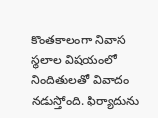కొంతకాలంగా నివాస స్థలాల విషయంలో నిందితులతో వివాదం నడుస్తోంది. ఫిర్యాదును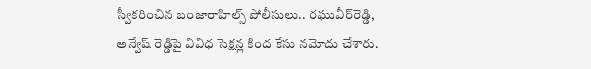స్వీకరించిన బంజారాహిల్స్ పోలీసులు.. రఘువీర్‌రెడ్డి, అన్వేష్ రెడ్డిపై వివిధ సెక్షన్ల కింద కేసు నమోదు చేశారు.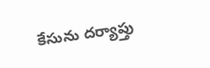కేసును దర్యాప్తు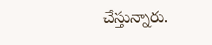చేస్తున్నారు.